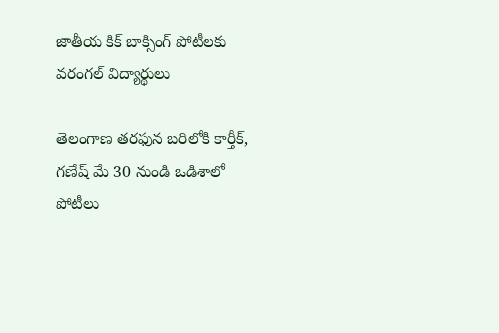జాతీయ కిక్ బాక్సింగ్ పోటీలకు వరంగల్ విద్యార్థులు

తెలంగాణ తరఫున బరిలోకి కార్తీక్, గణేష్ మే 30 నుండి ఒడిశాలో పోటీలు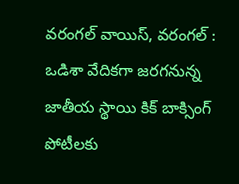వరంగల్ వాయిస్, వరంగల్ : ఒడిశా వేదికగా జరగనున్న జాతీయ స్థాయి కిక్ బాక్సింగ్ పోటీలకు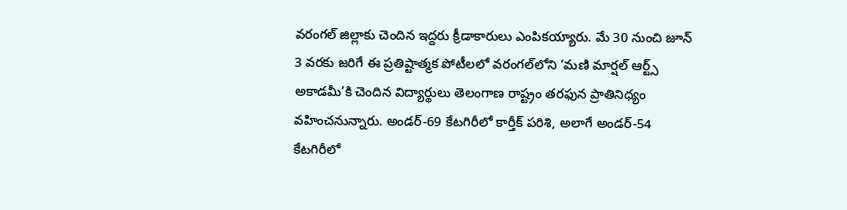వరంగల్ జిల్లాకు చెందిన ఇద్దరు క్రీడాకారులు ఎంపికయ్యారు. మే 30 నుంచి జూన్ 3 వరకు జరిగే ఈ ప్రతిష్టాత్మక పోటీలలో వరంగల్‌లోని ‘మణి మార్షల్ ఆర్ట్స్ అకాడమీ’కి చెందిన విద్యార్థులు తెలంగాణ రాష్ట్రం తరఫున ప్రాతినిధ్యం వహించనున్నారు. అండర్-69 కేటగిరీలో కార్తీక్ పరిశి, అలాగే అండర్-54 కేటగిరీలో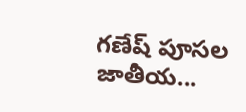గణేష్ పూసల జాతీయ...